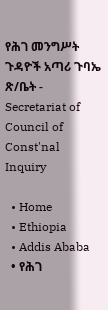የሕገ መንግሥት ጉዳዮች አጣሪ ጉባኤ ጽ/ቤት - Secretariat of Council of Const'nal Inquiry

  • Home
  • Ethiopia
  • Addis Ababa
  • የሕገ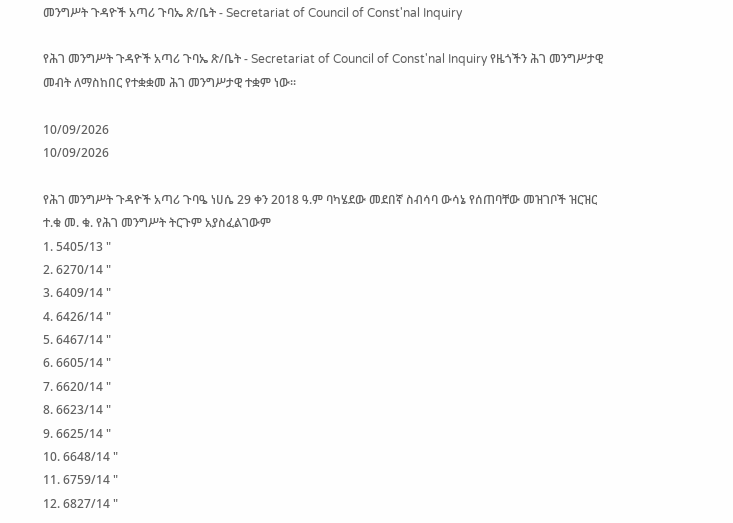መንግሥት ጉዳዮች አጣሪ ጉባኤ ጽ/ቤት - Secretariat of Council of Const'nal Inquiry

የሕገ መንግሥት ጉዳዮች አጣሪ ጉባኤ ጽ/ቤት - Secretariat of Council of Const'nal Inquiry የዜጎችን ሕገ መንግሥታዊ መብት ለማስከበር የተቋቋመ ሕገ መንግሥታዊ ተቋም ነው፡፡

10/09/2026
10/09/2026

የሕገ መንግሥት ጉዳዮች አጣሪ ጉባዔ ነሀሴ 29 ቀን 2018 ዓ.ም ባካሄደው መደበኛ ስብሳባ ውሳኔ የሰጠባቸው መዝገቦች ዝርዝር
ተ.ቁ መ. ቁ. የሕገ መንግሥት ትርጉም አያስፈልገውም
1. 5405/13 "
2. 6270/14 "
3. 6409/14 "
4. 6426/14 "
5. 6467/14 "
6. 6605/14 "
7. 6620/14 "
8. 6623/14 "
9. 6625/14 "
10. 6648/14 "
11. 6759/14 "
12. 6827/14 "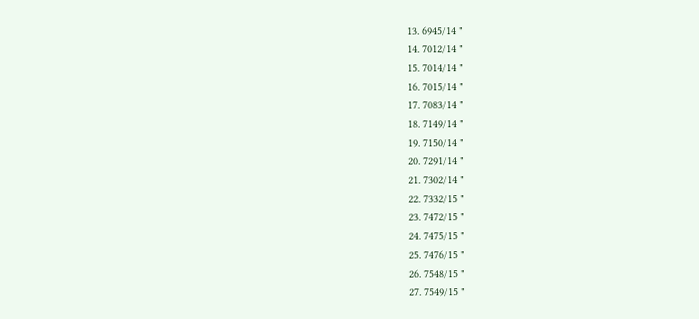13. 6945/14 "
14. 7012/14 "
15. 7014/14 "
16. 7015/14 "
17. 7083/14 "
18. 7149/14 "
19. 7150/14 "
20. 7291/14 "
21. 7302/14 "
22. 7332/15 "
23. 7472/15 "
24. 7475/15 "
25. 7476/15 "
26. 7548/15 "
27. 7549/15 "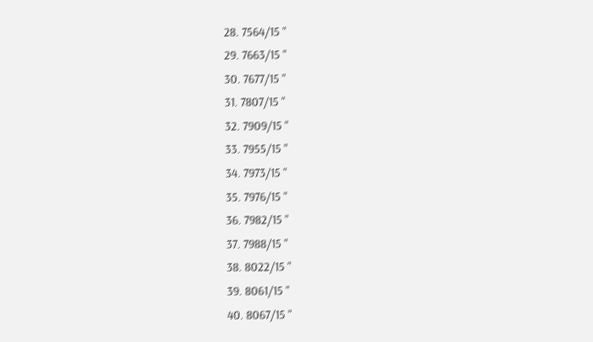28. 7564/15 "
29. 7663/15 "
30. 7677/15 "
31. 7807/15 "
32. 7909/15 "
33. 7955/15 "
34. 7973/15 "
35. 7976/15 "
36. 7982/15 "
37. 7988/15 "
38. 8022/15 "
39. 8061/15 "
40. 8067/15 "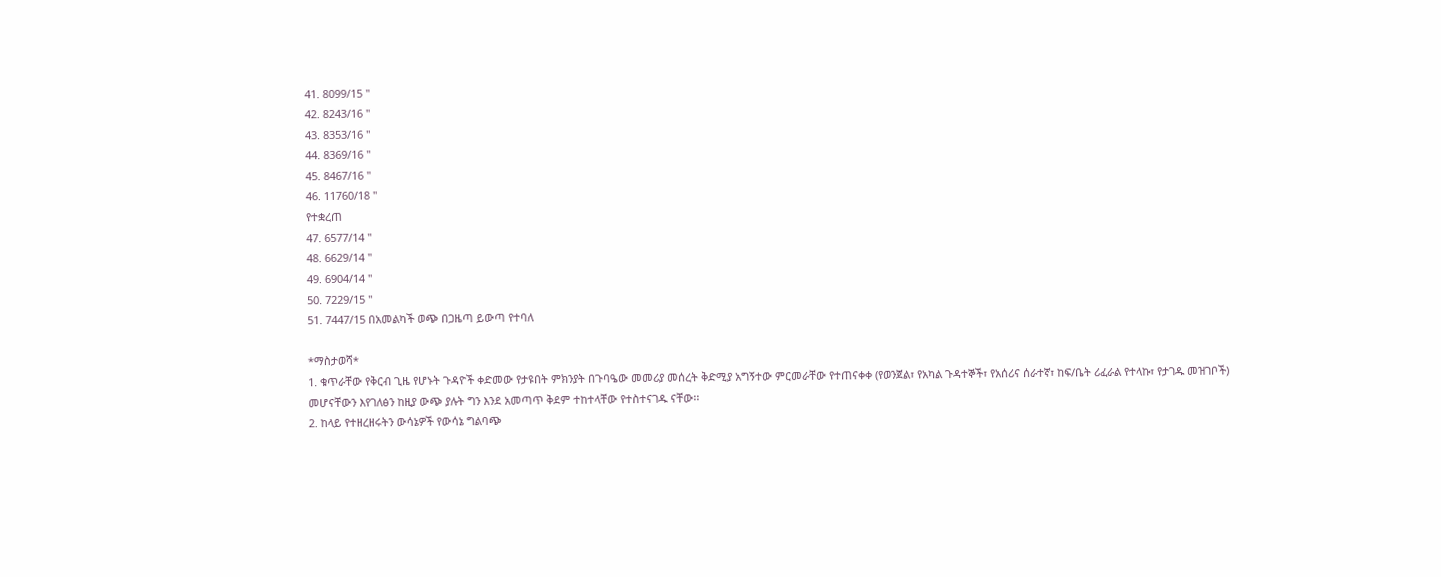41. 8099/15 "
42. 8243/16 "
43. 8353/16 "
44. 8369/16 "
45. 8467/16 "
46. 11760/18 "
የተቋረጠ
47. 6577/14 "
48. 6629/14 "
49. 6904/14 "
50. 7229/15 "
51. 7447/15 በአመልካች ወጭ በጋዜጣ ይውጣ የተባለ

*ማስታወሻ*
1. ቁጥራቸው የቅርብ ጊዜ የሆኑት ጉዳዮች ቀድመው የታዩበት ምክንያት በጉባዔው መመሪያ መሰረት ቅድሚያ አግኝተው ምርመራቸው የተጠናቀቀ (የወንጀል፣ የአካል ጉዳተኞች፣ የአሰሪና ሰራተኛ፣ ከፍ/ቤት ሪፈራል የተላኩ፣ የታገዱ መዝገቦች) መሆናቸውን እየገለፅን ከዚያ ውጭ ያሉት ግን እንደ አመጣጥ ቅደም ተከተላቸው የተስተናገዱ ናቸው፡፡
2. ከላይ የተዘረዘሩትን ውሳኔዎች የውሳኔ ግልባጭ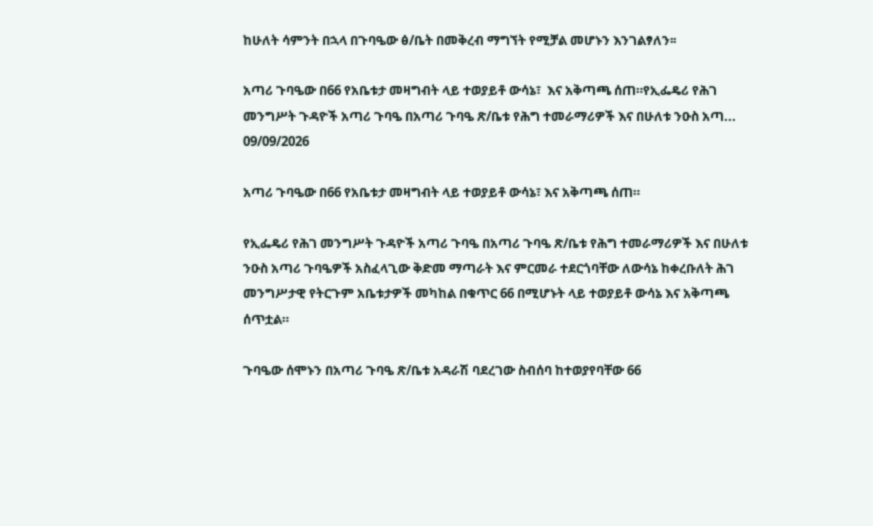ከሁለት ሳምንት በኋላ በጉባዔው ፅ/ቤት በመቅረብ ማግኘት የሚቻል መሆኑን እንገልፃለን፡፡

አጣሪ ጉባዔው በ66 የአቤቱታ መዛግብት ላይ ተወያይቶ ውሳኔ፣  እና አቅጣጫ ሰጠ።የኢፌዴሪ የሕገ መንግሥት ጉዳዮች አጣሪ ጉባዔ በአጣሪ ጉባዔ ጽ/ቤቱ የሕግ ተመራማሪዎች እና በሁለቱ ንዑስ አጣ...
09/09/2026

አጣሪ ጉባዔው በ66 የአቤቱታ መዛግብት ላይ ተወያይቶ ውሳኔ፣ እና አቅጣጫ ሰጠ።

የኢፌዴሪ የሕገ መንግሥት ጉዳዮች አጣሪ ጉባዔ በአጣሪ ጉባዔ ጽ/ቤቱ የሕግ ተመራማሪዎች እና በሁለቱ ንዑስ አጣሪ ጉባዔዎች አስፈላጊው ቅድመ ማጣራት እና ምርመራ ተደርጎባቸው ለውሳኔ ከቀረቡለት ሕገ መንግሥታዊ የትርጉም አቤቱታዎች መካከል በቁጥር 66 በሚሆኑት ላይ ተወያይቶ ውሳኔ እና አቅጣጫ ሰጥቷል።

ጉባዔው ሰሞኑን በአጣሪ ጉባዔ ጽ/ቤቱ አዳራሽ ባደረገው ስብሰባ ከተወያየባቸው 66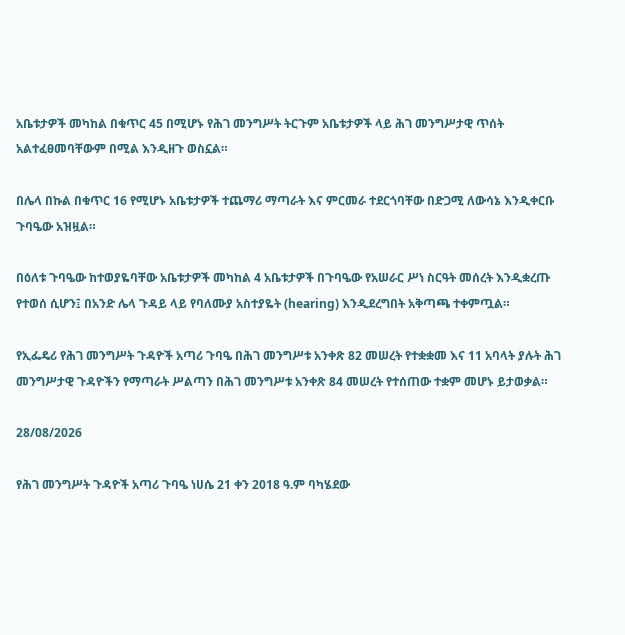አቤቱታዎች መካከል በቁጥር 45 በሚሆኑ የሕገ መንግሥት ትርጉም አቤቱታዎች ላይ ሕገ መንግሥታዊ ጥሰት አልተፈፀመባቸውም በሚል እንዲዘጉ ወስኗል።

በሌላ በኩል በቁጥር 16 የሚሆኑ አቤቱታዎች ተጨማሪ ማጣራት እና ምርመራ ተደርጎባቸው በድጋሚ ለውሳኔ እንዲቀርቡ ጉባዔው አዝዟል።

በዕለቱ ጉባዔው ከተወያዬባቸው አቤቱታዎች መካከል 4 አቤቱታዎች በጉባዔው የአሠራር ሥነ ስርዓት መሰረት እንዲቋረጡ የተወሰ ሲሆን፤ በአንድ ሌላ ጉዳይ ላይ የባለሙያ አስተያዬት (hearing) እንዲደረግበት አቅጣጫ ተቀምጧል።

የኢፌዴሪ የሕገ መንግሥት ጉዳዮች አጣሪ ጉባዔ በሕገ መንግሥቱ አንቀጽ 82 መሠረት የተቋቋመ እና 11 አባላት ያሉት ሕገ መንግሥታዊ ጉዳዮችን የማጣራት ሥልጣን በሕገ መንግሥቱ አንቀጽ 84 መሠረት የተሰጠው ተቋም መሆኑ ይታወቃል።

28/08/2026

የሕገ መንግሥት ጉዳዮች አጣሪ ጉባዔ ነሀሴ 21 ቀን 2018 ዓ.ም ባካሄደው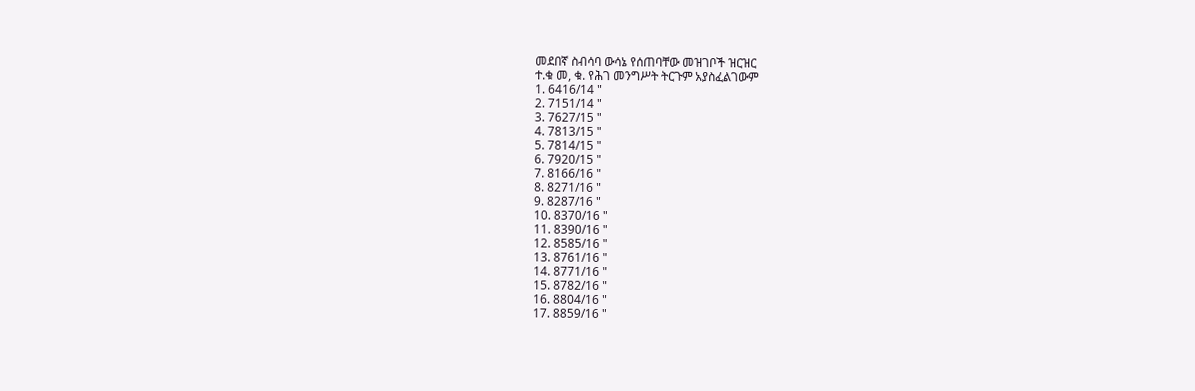መደበኛ ስብሳባ ውሳኔ የሰጠባቸው መዝገቦች ዝርዝር
ተ.ቁ መ, ቁ. የሕገ መንግሥት ትርጉም አያስፈልገውም
1. 6416/14 "
2. 7151/14 "
3. 7627/15 "
4. 7813/15 "
5. 7814/15 "
6. 7920/15 "
7. 8166/16 "
8. 8271/16 "
9. 8287/16 "
10. 8370/16 "
11. 8390/16 "
12. 8585/16 "
13. 8761/16 "
14. 8771/16 "
15. 8782/16 "
16. 8804/16 "
17. 8859/16 "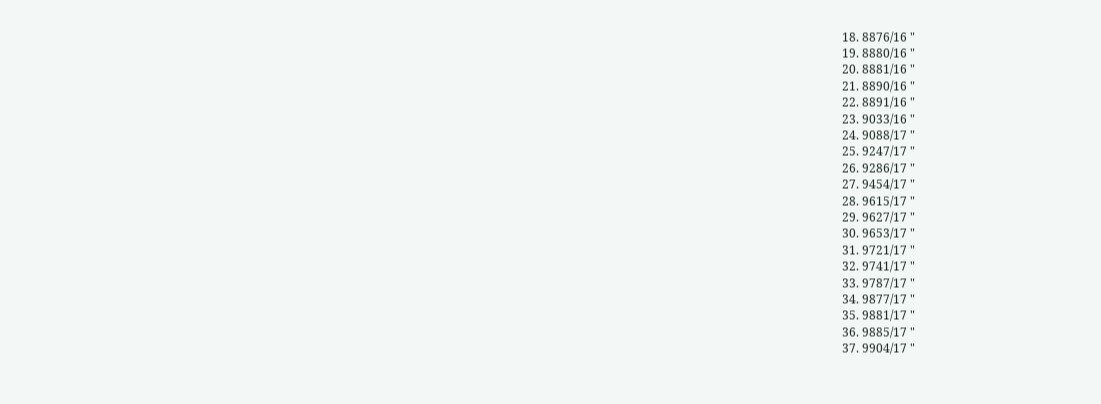18. 8876/16 "
19. 8880/16 "
20. 8881/16 "
21. 8890/16 "
22. 8891/16 "
23. 9033/16 "
24. 9088/17 "
25. 9247/17 "
26. 9286/17 "
27. 9454/17 "
28. 9615/17 "
29. 9627/17 "
30. 9653/17 "
31. 9721/17 "
32. 9741/17 "
33. 9787/17 "
34. 9877/17 "
35. 9881/17 "
36. 9885/17 "
37. 9904/17 "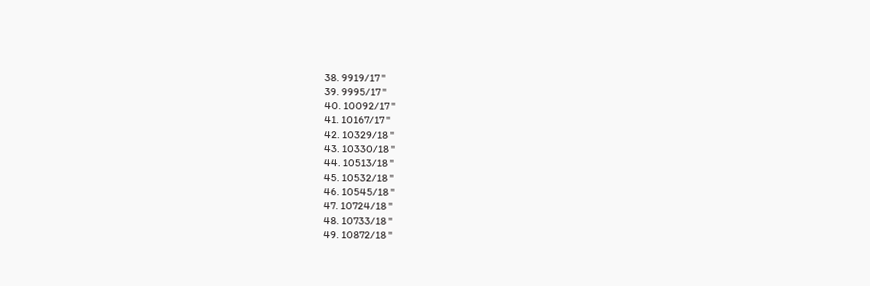38. 9919/17 "
39. 9995/17 "
40. 10092/17 "
41. 10167/17 "
42. 10329/18 "
43. 10330/18 "
44. 10513/18 "
45. 10532/18 "
46. 10545/18 "
47. 10724/18 "
48. 10733/18 "
49. 10872/18 "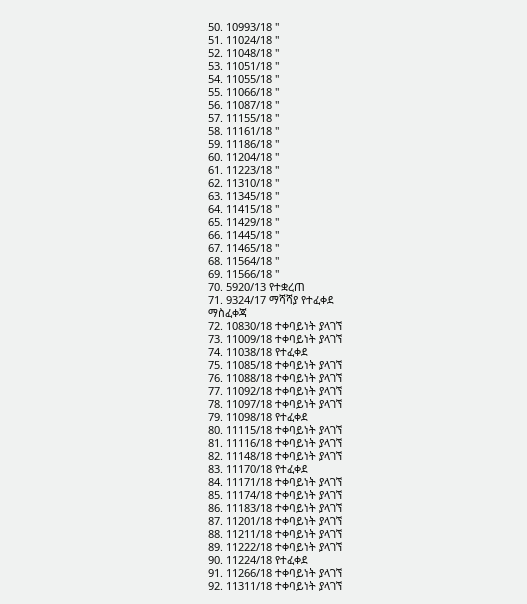50. 10993/18 "
51. 11024/18 "
52. 11048/18 "
53. 11051/18 "
54. 11055/18 "
55. 11066/18 "
56. 11087/18 "
57. 11155/18 "
58. 11161/18 "
59. 11186/18 "
60. 11204/18 "
61. 11223/18 "
62. 11310/18 "
63. 11345/18 "
64. 11415/18 "
65. 11429/18 "
66. 11445/18 "
67. 11465/18 "
68. 11564/18 "
69. 11566/18 "
70. 5920/13 የተቋረጠ
71. 9324/17 ማሻሻያ የተፈቀደ
ማስፈቀጃ
72. 10830/18 ተቀባይነት ያላገኘ
73. 11009/18 ተቀባይነት ያላገኘ
74. 11038/18 የተፈቀደ
75. 11085/18 ተቀባይነት ያላገኘ
76. 11088/18 ተቀባይነት ያላገኘ
77. 11092/18 ተቀባይነት ያላገኘ
78. 11097/18 ተቀባይነት ያላገኘ
79. 11098/18 የተፈቀደ
80. 11115/18 ተቀባይነት ያላገኘ
81. 11116/18 ተቀባይነት ያላገኘ
82. 11148/18 ተቀባይነት ያላገኘ
83. 11170/18 የተፈቀደ
84. 11171/18 ተቀባይነት ያላገኘ
85. 11174/18 ተቀባይነት ያላገኘ
86. 11183/18 ተቀባይነት ያላገኘ
87. 11201/18 ተቀባይነት ያላገኘ
88. 11211/18 ተቀባይነት ያላገኘ
89. 11222/18 ተቀባይነት ያላገኘ
90. 11224/18 የተፈቀደ
91. 11266/18 ተቀባይነት ያላገኘ
92. 11311/18 ተቀባይነት ያላገኘ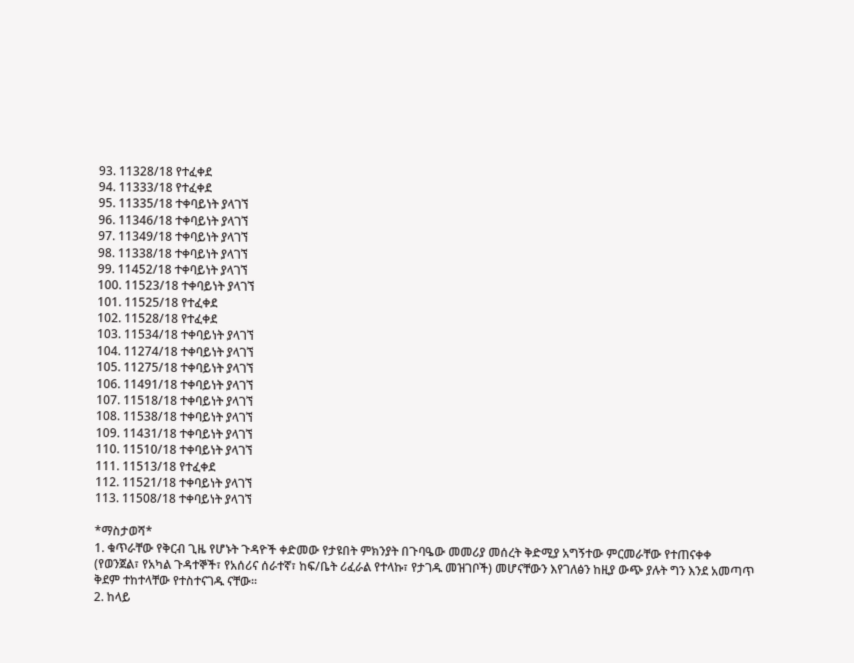93. 11328/18 የተፈቀደ
94. 11333/18 የተፈቀደ
95. 11335/18 ተቀባይነት ያላገኘ
96. 11346/18 ተቀባይነት ያላገኘ
97. 11349/18 ተቀባይነት ያላገኘ
98. 11338/18 ተቀባይነት ያላገኘ
99. 11452/18 ተቀባይነት ያላገኘ
100. 11523/18 ተቀባይነት ያላገኘ
101. 11525/18 የተፈቀደ
102. 11528/18 የተፈቀደ
103. 11534/18 ተቀባይነት ያላገኘ
104. 11274/18 ተቀባይነት ያላገኘ
105. 11275/18 ተቀባይነት ያላገኘ
106. 11491/18 ተቀባይነት ያላገኘ
107. 11518/18 ተቀባይነት ያላገኘ
108. 11538/18 ተቀባይነት ያላገኘ
109. 11431/18 ተቀባይነት ያላገኘ
110. 11510/18 ተቀባይነት ያላገኘ
111. 11513/18 የተፈቀደ
112. 11521/18 ተቀባይነት ያላገኘ
113. 11508/18 ተቀባይነት ያላገኘ

*ማስታወሻ*
1. ቁጥራቸው የቅርብ ጊዜ የሆኑት ጉዳዮች ቀድመው የታዩበት ምክንያት በጉባዔው መመሪያ መሰረት ቅድሚያ አግኝተው ምርመራቸው የተጠናቀቀ (የወንጀል፣ የአካል ጉዳተኞች፣ የአሰሪና ሰራተኛ፣ ከፍ/ቤት ሪፈራል የተላኩ፣ የታገዱ መዝገቦች) መሆናቸውን እየገለፅን ከዚያ ውጭ ያሉት ግን እንደ አመጣጥ ቅደም ተከተላቸው የተስተናገዱ ናቸው፡፡
2. ከላይ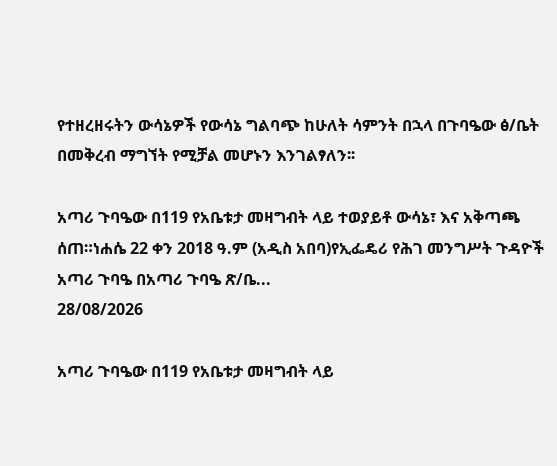የተዘረዘሩትን ውሳኔዎች የውሳኔ ግልባጭ ከሁለት ሳምንት በኋላ በጉባዔው ፅ/ቤት በመቅረብ ማግኘት የሚቻል መሆኑን እንገልፃለን፡፡

አጣሪ ጉባዔው በ119 የአቤቱታ መዛግብት ላይ ተወያይቶ ውሳኔ፣ እና አቅጣጫ ሰጠ።ነሐሴ 22 ቀን 2018 ዓ.ም (አዲስ አበባ)የኢፌዴሪ የሕገ መንግሥት ጉዳዮች አጣሪ ጉባዔ በአጣሪ ጉባዔ ጽ/ቤ...
28/08/2026

አጣሪ ጉባዔው በ119 የአቤቱታ መዛግብት ላይ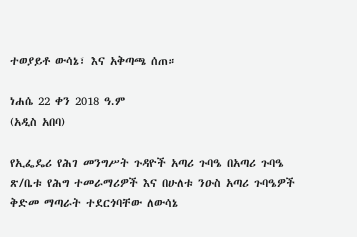ተወያይቶ ውሳኔ፣ እና አቅጣጫ ሰጠ።

ነሐሴ 22 ቀን 2018 ዓ.ም
(አዲስ አበባ)

የኢፌዴሪ የሕገ መንግሥት ጉዳዮች አጣሪ ጉባዔ በአጣሪ ጉባዔ ጽ/ቤቱ የሕግ ተመራማሪዎች እና በሁለቱ ንዑስ አጣሪ ጉባዔዎች ቅድመ ማጣራት ተደርጎባቸው ለውሳኔ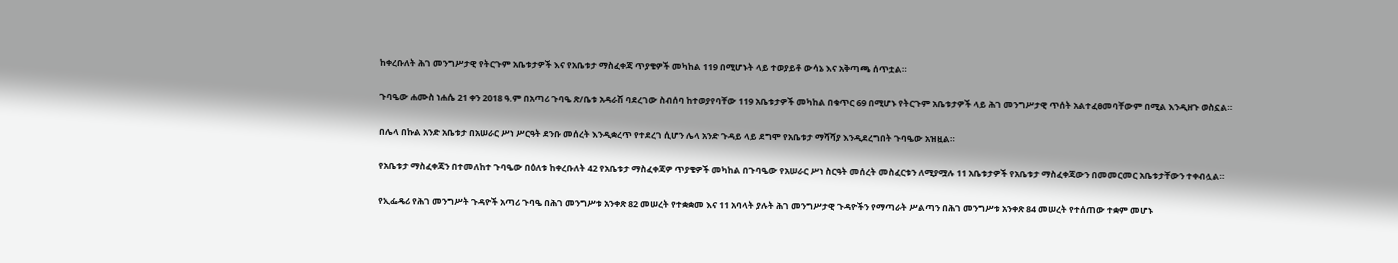ከቀረቡለት ሕገ መንግሥታዊ የትርጉም አቤቱታዎች እና የአቤቱታ ማስፈቀጃ ጥያቄዎች መካከል 119 በሚሆኑት ላይ ተወያይቶ ውሳኔ እና አቅጣጫ ሰጥቷል።

ጉባዔው ሐሙስ ነሐሴ 21 ቀን 2018 ዓ.ም በአጣሪ ጉባዔ ጽ/ቤቱ አዳራሽ ባደረገው ስብሰባ ከተወያየባቸው 119 አቤቱታዎች መካከል በቁጥር 69 በሚሆኑ የትርጉም አቤቱታዎች ላይ ሕገ መንግሥታዊ ጥሰት አልተፈፀመባቸውም በሚል እንዲዘጉ ወስኗል።

በሌላ በኩል አንድ አቤቱታ በአሠራር ሥነ ሥርዓት ደንቡ መሰረት እንዲቋረጥ የተደረገ ሲሆን ሌላ አንድ ጉዳይ ላይ ደግሞ የአቤቱታ ማሻሻያ እንዲደረግበት ጉባዔው አዝዟል።

የአቤቱታ ማስፈቀጃን በተመለከተ ጉባዔው በዕለቱ ከቀረቡለት 42 የአቤቱታ ማስፈቀጃዎ ጥያቄዎች መካከል በጉባዔው የአሠራር ሥነ ስርዓት መሰረት መስፈርቱን ለሚያሟሉ 11 አቤቱታዎች የአቤቱታ ማስፈቀጃውን በመመርመር አቤቱታቸውን ተቀብሏል።

የኢፌዴሪ የሕገ መንግሥት ጉዳዮች አጣሪ ጉባዔ በሕገ መንግሥቱ አንቀጽ 82 መሠረት የተቋቋመ እና 11 አባላት ያሉት ሕገ መንግሥታዊ ጉዳዮችን የማጣራት ሥልጣን በሕገ መንግሥቱ አንቀጽ 84 መሠረት የተሰጠው ተቋም መሆኑ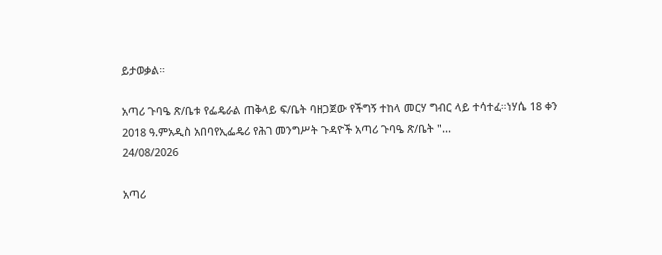ይታወቃል።

አጣሪ ጉባዔ ጽ/ቤቱ የፌዴራል ጠቅላይ ፍ/ቤት ባዘጋጀው የችግኝ ተከላ መርሃ ግብር ላይ ተሳተፈ።ነሃሴ 18 ቀን 2018 ዓ.ምአዲስ አበባየኢፌዴሪ የሕገ መንግሥት ጉዳዮች አጣሪ ጉባዔ ጽ/ቤት "...
24/08/2026

አጣሪ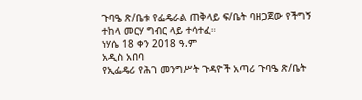ጉባዔ ጽ/ቤቱ የፌዴራል ጠቅላይ ፍ/ቤት ባዘጋጀው የችግኝ ተከላ መርሃ ግብር ላይ ተሳተፈ።
ነሃሴ 18 ቀን 2018 ዓ.ም
አዲስ አበባ
የኢፌዴሪ የሕገ መንግሥት ጉዳዮች አጣሪ ጉባዔ ጽ/ቤት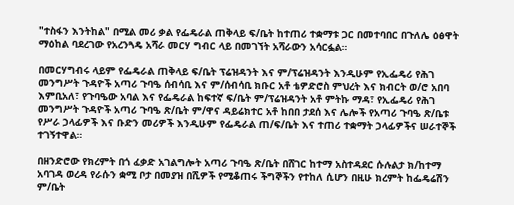"ተስፋን እንትከል" በሚል መሪ ቃል የፌዴራል ጠቅላይ ፍ/ቤት ከተጠሪ ተቋማቱ ጋር በመተባበር በጉለሌ ዕፅዋት ማዕከል ባደረገው የአረንጓዴ አሻራ መርሃ ግብር ላይ በመገኘት አሻራውን አሳርፏል።

በመርሃግብሩ ላይም የፌዴራል ጠቅላይ ፍ/ቤት ፕሬዝዳንት እና ም/ፕሬዝዳንት እንዲሁም የኢፌዴሪ የሕገ መንግሥት ጉዳዮች አጣሪ ጉባዔ ሰብሳቢ እና ም/ሰብሳቢ ክቡር አቶ ቴዎድሮስ ምህረት እና ክብርት ወ/ሮ አበባ እምቢአለ፣ የጉባዔው አባል እና የፌዴራል ከፍተኛ ፍ/ቤት ም/ፕሬዝዳንት አቶ ምትኩ ማዳ፣ የኢፌዴሪ የሕገ መንግሥት ጉዳዮች አጣሪ ጉባዔ ጽ/ቤት ም/ዋና ዳይሬክተር አቶ ከበበ ታደሰ እና ሌሎች የአጣሪ ጉባዔ ጽ/ቤቱ የሥራ ኃላፊዎች እና ቡድን መሪዎች እንዲሁም የፌዴራል ጠ/ፍ/ቤት እና ተጠሪ ተቋማት ኃላፊዎችና ሠራተኞች ተገኝተዋል።

በዘንድሮው የክረምት በጎ ፈቃድ አገልግሎት አጣሪ ጉባዔ ጽ/ቤት በሸገር ከተማ አስተዳደር ሱሉልታ ክ/ከተማ አባገዳ ወረዳ የራሱን ቋሚ ቦታ በመያዝ በሺዎች የሚቆጠሩ ችግኞችን የተከለ ሲሆን በዚሁ ክረምት ከፌዴሬሽን ም/ቤት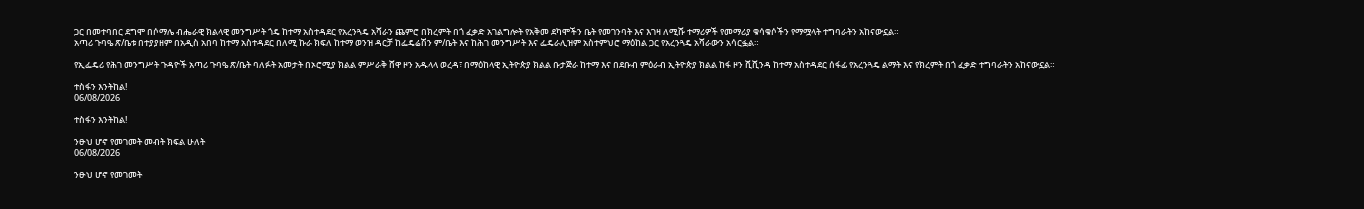ጋር በመተባበር ደግሞ በሶማሌ ብሔራዊ ክልላዊ መንግሥት ጎዴ ከተማ አስተዳደር የአረንጓዴ አሻራን ጨምሮ በክረምት በጎ ፈቃድ አገልግሎት የአቅመ ደካሞችን ቤት የመገንባት እና እገዛ ለሚሹ ተማሪዎች የመማሪያ ቁሳቁሶችን የማሟላት ተግባራትን አከናውኗል።
አጣሪ ጉባዔ ጽ/ቤቱ በተያያዘም በአዲስ አበባ ከተማ አስተዳደር በለሚ ኩራ ክፍለ ከተማ ወንዝ ዳርቻ ከፌዴሬሽን ም/ቤት እና ከሕገ መንግሥት እና ፌዴራሊዝም አስተምህሮ ማዕከል ጋር የአረንጓዴ አሻራውን አሳርፏል።

የኢፌዴሪ የሕገ መንግሥት ጉዳዮች አጣሪ ጉባዔ ጽ/ቤት ባለፉት አመታት በኦሮሚያ ክልል ምሥራቅ ሸዋ ዞን አዱላላ ወረዳ፣ በማዕከላዊ ኢትዮጵያ ክልል ቡታጅራ ከተማ እና በደቡብ ምዕራብ ኢትዮጵያ ክልል ከፋ ዞን ሺሺንዳ ከተማ አስተዳደር ሰፋፊ የአረንጓዴ ልማት እና የክረምት በጎ ፈቃድ ተግባራትን አከናውኗል።

ተስፋን እንትከል!
06/08/2026

ተስፋን እንትከል!

ንፁህ ሆኖ የመገመት መብት ክፍል ሁለት
06/08/2026

ንፁህ ሆኖ የመገመት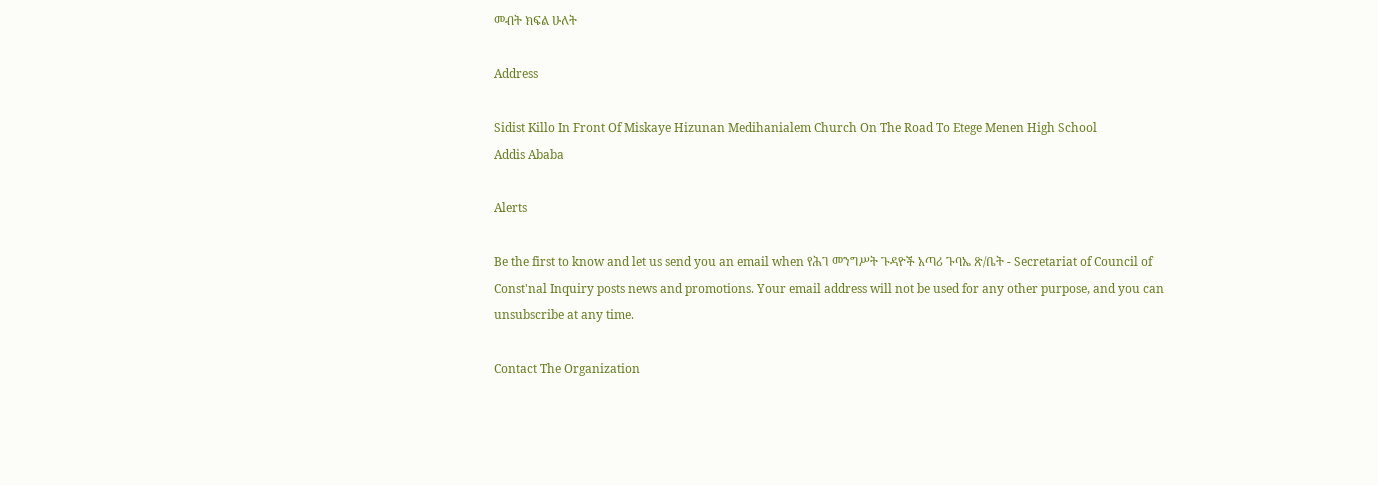መብት ክፍል ሁለት

Address

Sidist Killo In Front Of Miskaye Hizunan Medihanialem Church On The Road To Etege Menen High School
Addis Ababa

Alerts

Be the first to know and let us send you an email when የሕገ መንግሥት ጉዳዮች አጣሪ ጉባኤ ጽ/ቤት - Secretariat of Council of Const'nal Inquiry posts news and promotions. Your email address will not be used for any other purpose, and you can unsubscribe at any time.

Contact The Organization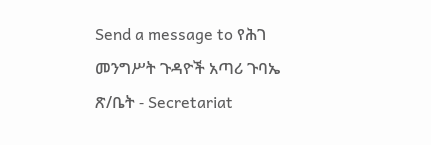Send a message to የሕገ መንግሥት ጉዳዮች አጣሪ ጉባኤ ጽ/ቤት - Secretariat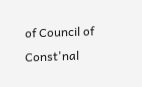of Council of Const'nal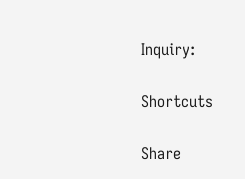Inquiry:

Shortcuts

Share